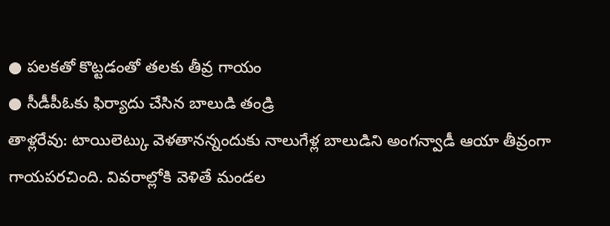● పలకతో కొట్టడంతో తలకు తీవ్ర గాయం
● సీడీపీఓకు ఫిర్యాదు చేసిన బాలుడి తండ్రి
తాళ్లరేవు: టాయిలెట్కు వెళతానన్నందుకు నాలుగేళ్ల బాలుడిని అంగన్వాడీ ఆయా తీవ్రంగా గాయపరచింది. వివరాల్లోకి వెళితే మండల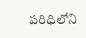పరిధిలోని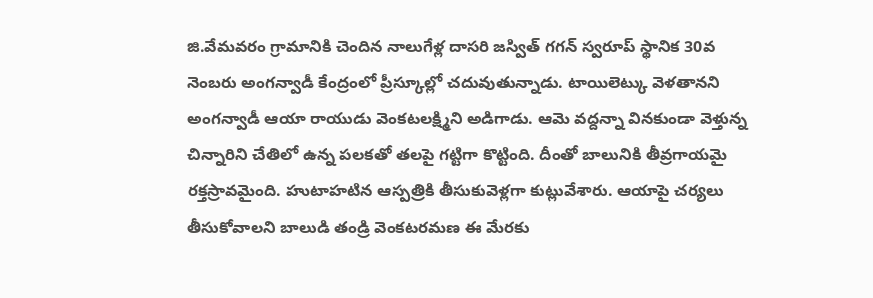జి.వేమవరం గ్రామానికి చెందిన నాలుగేళ్ల దాసరి జస్విత్ గగన్ స్వరూప్ స్థానిక 30వ నెంబరు అంగన్వాడీ కేంద్రంలో ప్రీస్కూల్లో చదువుతున్నాడు. టాయిలెట్కు వెళతానని అంగన్వాడీ ఆయా రాయుడు వెంకటలక్ష్మిని అడిగాడు. ఆమె వద్దన్నా వినకుండా వెళ్తున్న చిన్నారిని చేతిలో ఉన్న పలకతో తలపై గట్టిగా కొట్టింది. దీంతో బాలునికి తీవ్రగాయమై రక్తస్రావమైంది. హుటాహటిన ఆస్పత్రికి తీసుకువెళ్లగా కుట్లువేశారు. ఆయాపై చర్యలు తీసుకోవాలని బాలుడి తండ్రి వెంకటరమణ ఈ మేరకు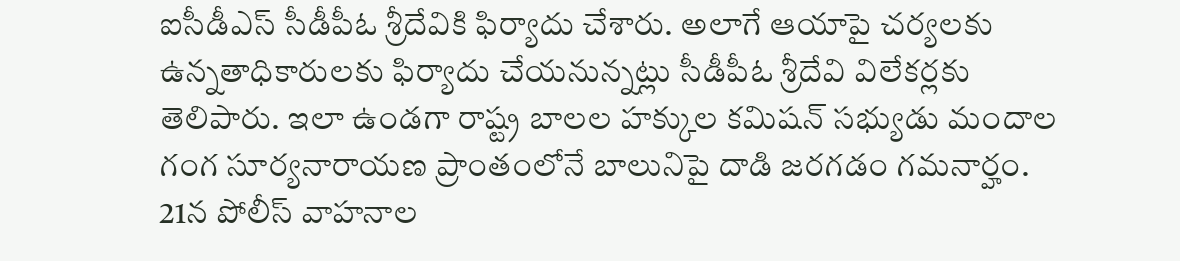ఐసీడీఎస్ సీడీపీఓ శ్రీదేవికి ఫిర్యాదు చేశారు. అలాగే ఆయాపై చర్యలకు ఉన్నతాధికారులకు ఫిర్యాదు చేయనున్నట్లు సీడీపీఓ శ్రీదేవి విలేకర్లకు తెలిపారు. ఇలా ఉండగా రాష్ట్ర బాలల హక్కుల కమిషన్ సభ్యుడు మందాల గంగ సూర్యనారాయణ ప్రాంతంలోనే బాలునిపై దాడి జరగడం గమనార్హం.
21న పోలీస్ వాహనాల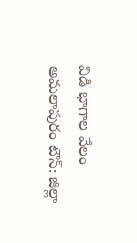విడి భాగాల వేలం
అమలాపురం టౌన్: జిల్లా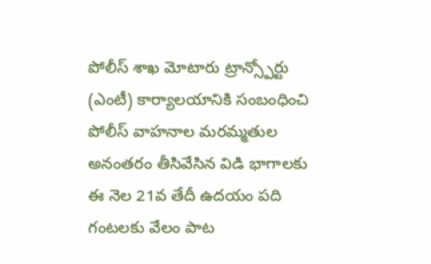పోలీస్ శాఖ మోటారు ట్రాన్స్పోర్టు (ఎంటీ) కార్యాలయానికి సంబంధించి పోలీస్ వాహనాల మరమ్మతుల అనంతరం తీసివేసిన విడి భాగాలకు ఈ నెల 21వ తేదీ ఉదయం పది గంటలకు వేలం పాట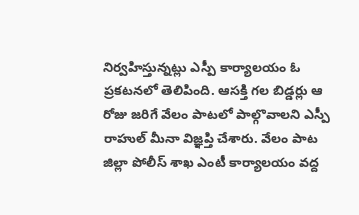నిర్వహిస్తున్నట్లు ఎస్పీ కార్యాలయం ఓ ప్రకటనలో తెలిపింది. ఆసక్తి గల బిడ్డర్లు ఆ రోజు జరిగే వేలం పాటలో పాల్గొవాలని ఎస్పీ రాహుల్ మీనా విజ్ఞప్తి చేశారు. వేలం పాట జిల్లా పోలీస్ శాఖ ఎంటీ కార్యాలయం వద్ద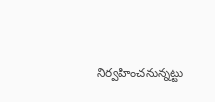నిర్వహించనున్నట్టు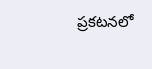ప్రకటనలో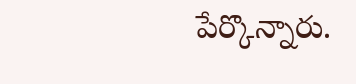పేర్కొన్నారు.